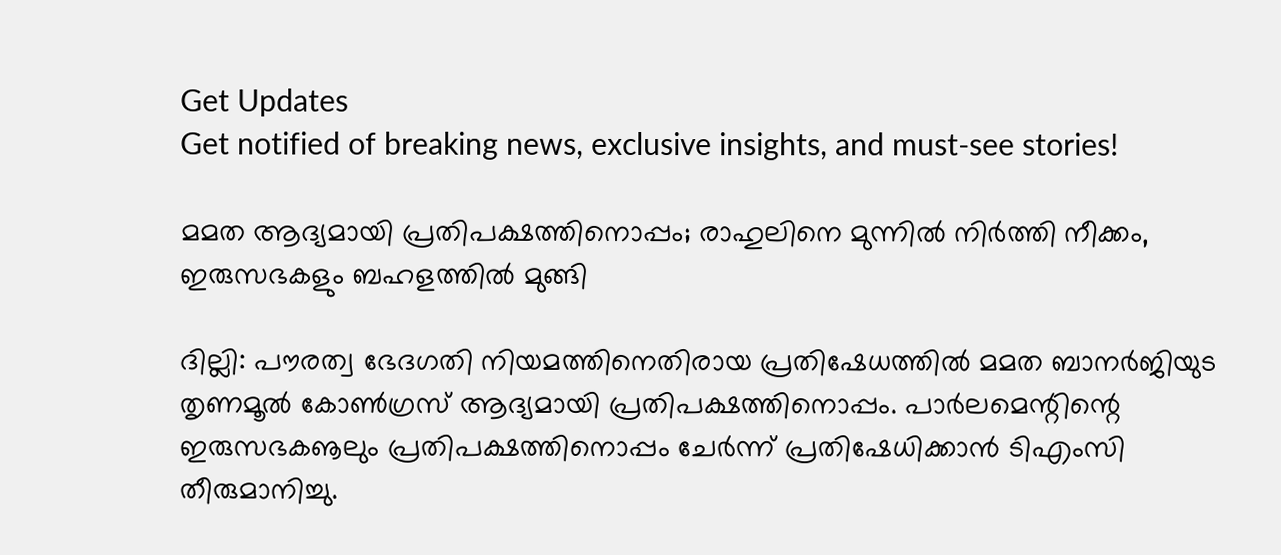Get Updates
Get notified of breaking news, exclusive insights, and must-see stories!

മമത ആദ്യമായി പ്രതിപക്ഷത്തിനൊപ്പം; രാഹുലിനെ മുന്നില്‍ നിര്‍ത്തി നീക്കം, ഇരുസഭകളും ബഹളത്തില്‍ മുങ്ങി

ദില്ലി: പൗരത്വ ഭേദഗതി നിയമത്തിനെതിരായ പ്രതിഷേധത്തില്‍ മമത ബാനര്‍ജിയുട തൃണമൂല്‍ കോണ്‍ഗ്രസ് ആദ്യമായി പ്രതിപക്ഷത്തിനൊപ്പം. പാര്‍ലമെന്റിന്റെ ഇരുസഭകൡലും പ്രതിപക്ഷത്തിനൊപ്പം ചേര്‍ന്ന് പ്രതിഷേധിക്കാന്‍ ടിഎംസി തീരുമാനിച്ചു.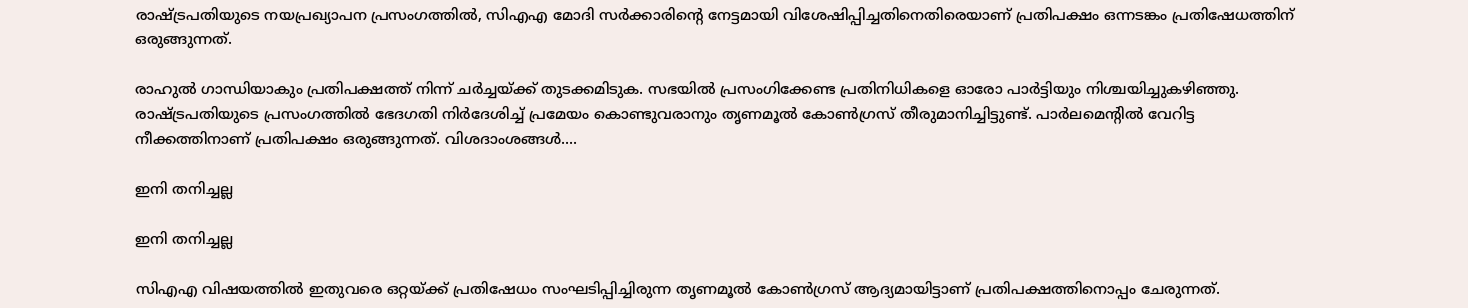രാഷ്ട്രപതിയുടെ നയപ്രഖ്യാപന പ്രസംഗത്തില്‍, സിഎഎ മോദി സര്‍ക്കാരിന്റെ നേട്ടമായി വിശേഷിപ്പിച്ചതിനെതിരെയാണ് പ്രതിപക്ഷം ഒന്നടങ്കം പ്രതിഷേധത്തിന് ഒരുങ്ങുന്നത്.

രാഹുല്‍ ഗാന്ധിയാകും പ്രതിപക്ഷത്ത് നിന്ന് ചര്‍ച്ചയ്ക്ക് തുടക്കമിടുക. സഭയില്‍ പ്രസംഗിക്കേണ്ട പ്രതിനിധികളെ ഓരോ പാര്‍ട്ടിയും നിശ്ചയിച്ചുകഴിഞ്ഞു. രാഷ്ട്രപതിയുടെ പ്രസംഗത്തില്‍ ഭേദഗതി നിര്‍ദേശിച്ച് പ്രമേയം കൊണ്ടുവരാനും തൃണമൂല്‍ കോണ്‍ഗ്രസ് തീരുമാനിച്ചിട്ടുണ്ട്. പാര്‍ലമെന്റില്‍ വേറിട്ട നീക്കത്തിനാണ് പ്രതിപക്ഷം ഒരുങ്ങുന്നത്. വിശദാംശങ്ങള്‍....

ഇനി തനിച്ചല്ല

ഇനി തനിച്ചല്ല

സിഎഎ വിഷയത്തില്‍ ഇതുവരെ ഒറ്റയ്ക്ക് പ്രതിഷേധം സംഘടിപ്പിച്ചിരുന്ന തൃണമൂല്‍ കോണ്‍ഗ്രസ് ആദ്യമായിട്ടാണ് പ്രതിപക്ഷത്തിനൊപ്പം ചേരുന്നത്.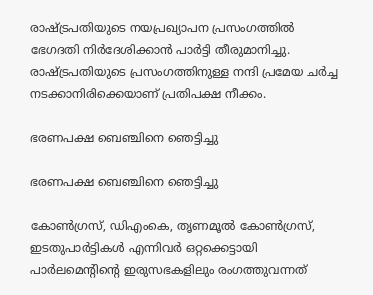രാഷ്ട്രപതിയുടെ നയപ്രഖ്യാപന പ്രസംഗത്തില്‍ ഭേഗദതി നിര്‍ദേശിക്കാന്‍ പാര്‍ട്ടി തീരുമാനിച്ചു. രാഷ്ട്രപതിയുടെ പ്രസംഗത്തിനുള്ള നന്ദി പ്രമേയ ചര്‍ച്ച നടക്കാനിരിക്കെയാണ് പ്രതിപക്ഷ നീക്കം.

ഭരണപക്ഷ ബെഞ്ചിനെ ഞെട്ടിച്ചു

ഭരണപക്ഷ ബെഞ്ചിനെ ഞെട്ടിച്ചു

കോണ്‍ഗ്രസ്, ഡിഎംകെ, തൃണമൂല്‍ കോണ്‍ഗ്രസ്, ഇടതുപാര്‍ട്ടികള്‍ എന്നിവര്‍ ഒറ്റക്കെട്ടായി പാര്‍ലമെന്റിന്റെ ഇരുസഭകളിലും രംഗത്തുവന്നത്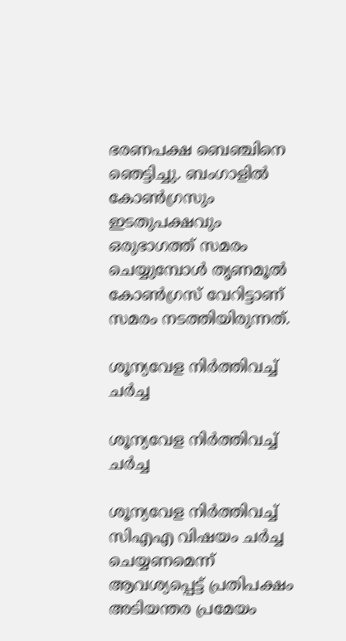ഭരണപക്ഷ ബെഞ്ചിനെ ഞെട്ടിച്ചു. ബംഗാളില്‍ കോണ്‍ഗ്രസും ഇടതുപക്ഷവും ഒരുഭാഗത്ത് സമരം ചെയ്യുമ്പോള്‍ തൃണമൂല്‍ കോണ്‍ഗ്രസ് വേറിട്ടാണ് സമരം നടത്തിയിരുന്നത്.

ശൂന്യവേള നിര്‍ത്തിവച്ച് ചര്‍ച്ച

ശൂന്യവേള നിര്‍ത്തിവച്ച് ചര്‍ച്ച

ശൂന്യവേള നിര്‍ത്തിവച്ച് സിഎഎ വിഷയം ചര്‍ച്ച ചെയ്യണമെന്ന് ആവശ്യപ്പെട്ട് പ്രതിപക്ഷം അടിയന്തര പ്രമേയം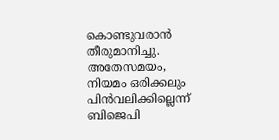കൊണ്ടുവരാന്‍ തീരുമാനിച്ചു. അതേസമയം, നിയമം ഒരിക്കലും പിന്‍വലിക്കില്ലെന്ന് ബിജെപി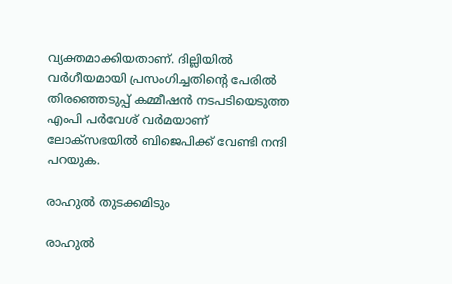വ്യക്തമാക്കിയതാണ്. ദില്ലിയില്‍ വര്‍ഗീയമായി പ്രസംഗിച്ചതിന്റെ പേരില്‍ തിരഞ്ഞെടുപ്പ് കമ്മീഷന്‍ നടപടിയെടുത്ത എംപി പര്‍വേശ് വര്‍മയാണ് ലോക്‌സഭയില്‍ ബിജെപിക്ക് വേണ്ടി നന്ദി പറയുക.

രാഹുല്‍ തുടക്കമിടും

രാഹുല്‍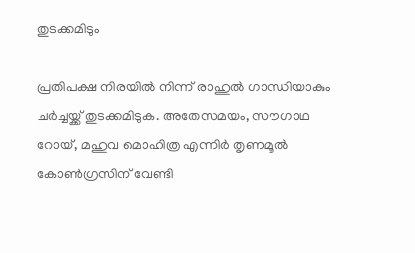തുടക്കമിടും

പ്രതിപക്ഷ നിരയില്‍ നിന്ന് രാഹുല്‍ ഗാന്ധിയാകും ചര്‍ച്ചയ്ക്ക് തുടക്കമിടുക. അതേസമയം, സൗഗാഥ റോയ്, മഹുവ മൊഹിത്ര എന്നിര്‍ തൃണമൂല്‍ കോണ്‍ഗ്രസിന് വേണ്ടി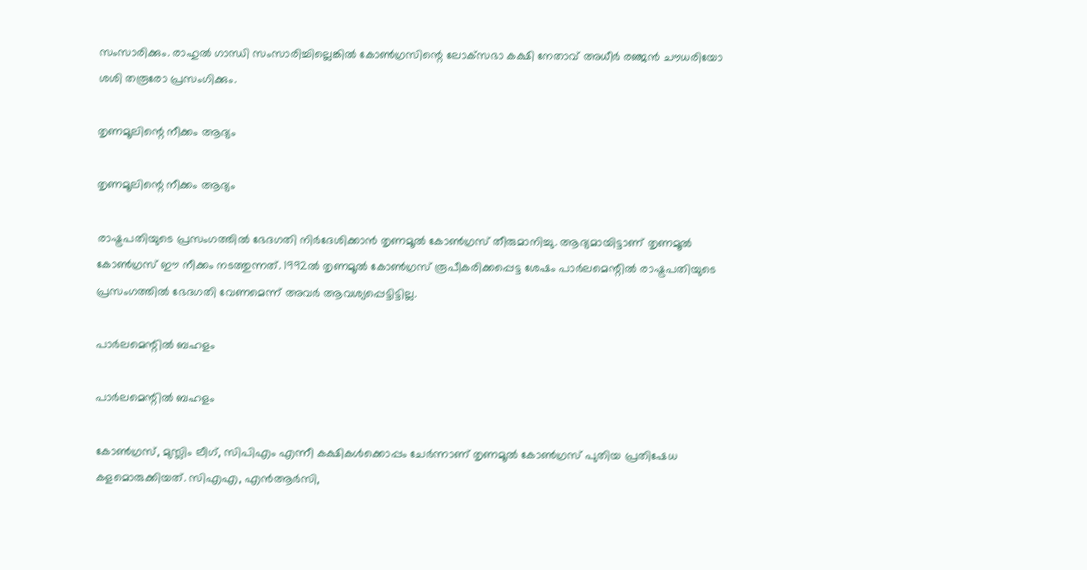സംസാരിക്കും. രാഹുല്‍ ഗാന്ധി സംസാരിച്ചില്ലെങ്കില്‍ കോണ്‍ഗ്രസിന്റെ ലോക്‌സഭാ കക്ഷി നേതാവ് അധീര്‍ രഞ്ജന്‍ ചൗധരിയോ ശശി തരൂരോ പ്രസംഗിക്കും.

തൃണമൂലിന്റെ നീക്കം ആദ്യം

തൃണമൂലിന്റെ നീക്കം ആദ്യം

രാഷ്ട്രപതിയുടെ പ്രസംഗത്തില്‍ ഭേദഗതി നിര്‍ദേശിക്കാന്‍ തൃണമൂല്‍ കോണ്‍ഗ്രസ് തീരുമാനിച്ചു. ആദ്യമായിട്ടാണ് തൃണമൂല്‍ കോണ്‍ഗ്രസ് ഈ നീക്കം നടത്തുന്നത്. 1992ല്‍ തൃണമൂല്‍ കോണ്‍ഗ്രസ് രൂപീകരിക്കപ്പെട്ട ശേഷം പാര്‍ലമെന്റില്‍ രാഷ്ട്രപതിയുടെ പ്രസംഗത്തില്‍ ഭേദഗതി വേണമെന്ന് അവര്‍ ആവശ്യപ്പെട്ടിട്ടില്ല.

പാര്‍ലമെന്റില്‍ ബഹളം

പാര്‍ലമെന്റില്‍ ബഹളം

കോണ്‍ഗ്രസ്, മുസ്ലിം ലീഗ്, സിപിഎം എന്നീ കക്ഷികള്‍ക്കൊപ്പം ചേര്‍ന്നാണ് തൃണമൂല്‍ കോണ്‍ഗ്രസ് പുതിയ പ്രതിഷേധ കളമൊരുക്കിയത്. സിഎഎ, എന്‍ആര്‍സി,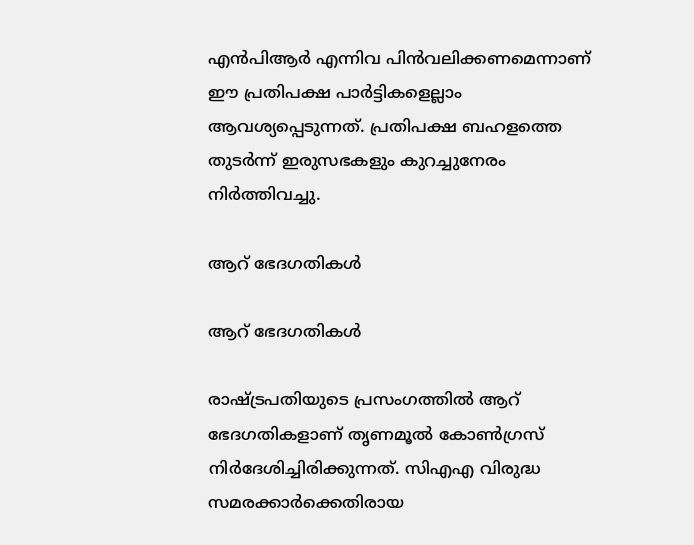എന്‍പിആര്‍ എന്നിവ പിന്‍വലിക്കണമെന്നാണ് ഈ പ്രതിപക്ഷ പാര്‍ട്ടികളെല്ലാം ആവശ്യപ്പെടുന്നത്. പ്രതിപക്ഷ ബഹളത്തെ തുടര്‍ന്ന് ഇരുസഭകളും കുറച്ചുനേരം നിര്‍ത്തിവച്ചു.

ആറ് ഭേദഗതികള്‍

ആറ് ഭേദഗതികള്‍

രാഷ്ട്രപതിയുടെ പ്രസംഗത്തില്‍ ആറ് ഭേദഗതികളാണ് തൃണമൂല്‍ കോണ്‍ഗ്രസ് നിര്‍ദേശിച്ചിരിക്കുന്നത്. സിഎഎ വിരുദ്ധ സമരക്കാര്‍ക്കെതിരായ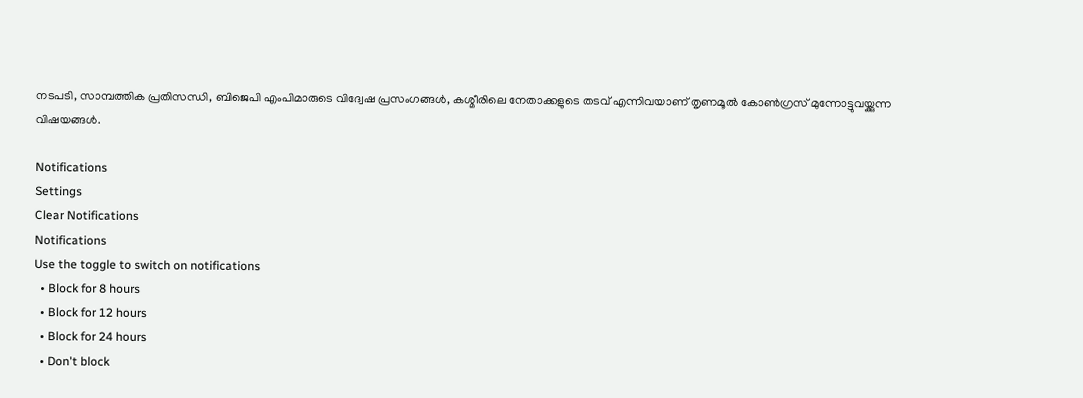നടപടി, സാമ്പത്തിക പ്രതിസന്ധി, ബിജെപി എംപിമാരുടെ വിദ്വേഷ പ്രസംഗങ്ങള്‍, കശ്മീരിലെ നേതാക്കളുടെ തടവ് എന്നിവയാണ് തൃണമൂല്‍ കോണ്‍ഗ്രസ് മുന്നോട്ടുവയ്ക്കുന്ന വിഷയങ്ങള്‍.

Notifications
Settings
Clear Notifications
Notifications
Use the toggle to switch on notifications
  • Block for 8 hours
  • Block for 12 hours
  • Block for 24 hours
  • Don't block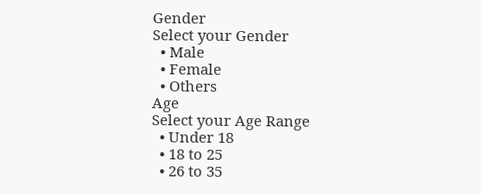Gender
Select your Gender
  • Male
  • Female
  • Others
Age
Select your Age Range
  • Under 18
  • 18 to 25
  • 26 to 35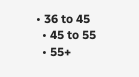• 36 to 45
  • 45 to 55
  • 55+